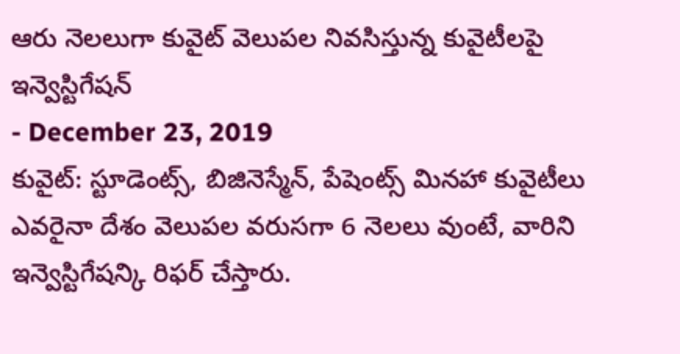ఆరు నెలలుగా కువైట్ వెలుపల నివసిస్తున్న కువైటీలపై ఇన్వెస్టిగేషన్
- December 23, 2019
కువైట్: స్టూడెంట్స్, బిజినెస్మేన్, పేషెంట్స్ మినహా కువైటీలు ఎవరైనా దేశం వెలుపల వరుసగా 6 నెలలు వుంటే, వారిని ఇన్వెస్టిగేషన్కి రిఫర్ చేస్తారు.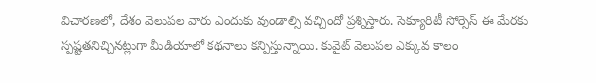విచారణలో, దేశం వెలుపల వారు ఎందుకు వుండాల్సి వచ్చిందో ప్రశ్నిస్తారు. సెక్యూరిటీ సోర్సెస్ ఈ మేరకు స్పష్టతనిచ్చినట్లుగా మీడియాలో కథనాలు కన్పిస్తున్నాయి. కువైట్ వెలుపల ఎక్కువ కాలం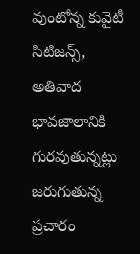వుంటోన్న కువైటీ సిటిజన్స్, అతివాద భావజాలానికి గురవుతున్నట్లు జరుగుతున్న ప్రచారం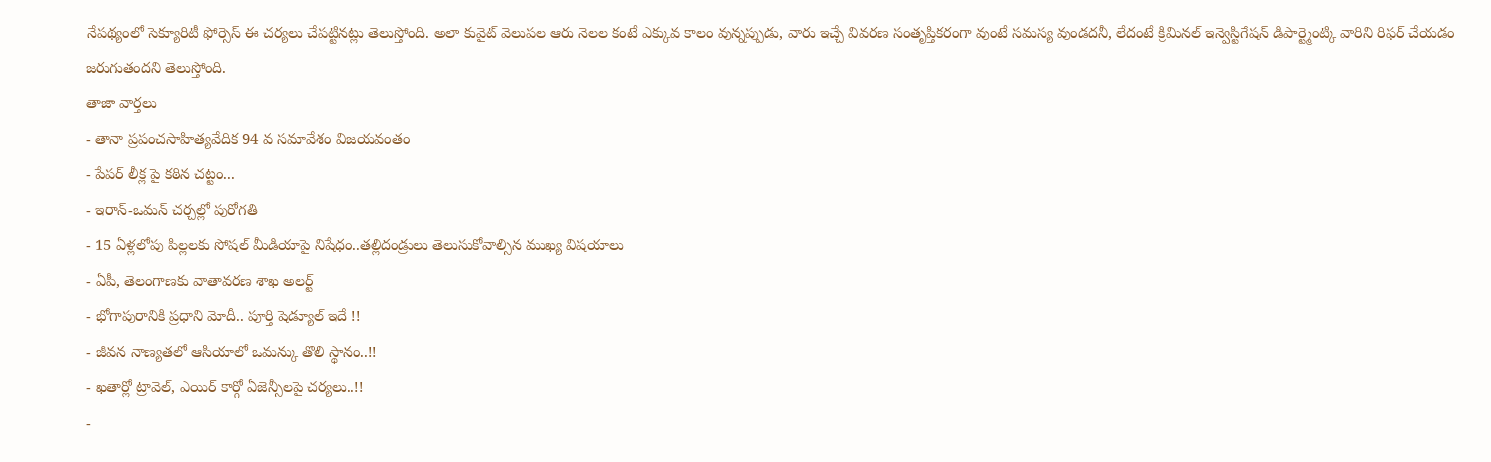నేపథ్యంలో సెక్యూరిటీ ఫోర్సెస్ ఈ చర్యలు చేపట్టినట్లు తెలుస్తోంది. అలా కువైట్ వెలుపల ఆరు నెలల కంటే ఎక్కువ కాలం వున్నప్పుడు, వారు ఇచ్చే వివరణ సంతృప్తికరంగా వుంటే సమస్య వుండదనీ, లేదంటే క్రిమినల్ ఇన్వెస్టిగేషన్ డిపార్ట్మెంట్కి వారిని రిఫర్ చేయడం జరుగుతందని తెలుస్తోంది.
తాజా వార్తలు
- తానా ప్రపంచసాహిత్యవేదిక 94 వ సమావేశం విజయవంతం
- పేపర్ లీక్ల పై కఠిన చట్టం...
- ఇరాన్-ఒమన్ చర్చల్లో పురోగతి
- 15 ఏళ్లలోపు పిల్లలకు సోషల్ మీడియాపై నిషేధం..తల్లిదండ్రులు తెలుసుకోవాల్సిన ముఖ్య విషయాలు
- ఏపీ, తెలంగాణకు వాతావరణ శాఖ అలర్ట్
- భోగాపురానికి ప్రధాని మోదీ.. పూర్తి షెడ్యూల్ ఇదే !!
- జీవన నాణ్యతలో ఆసియాలో ఒమన్కు తొలి స్థానం..!!
- ఖతార్లో ట్రావెల్, ఎయిర్ కార్గో ఏజెన్సీలపై చర్యలు..!!
-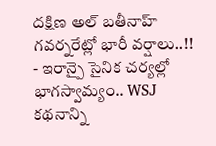దక్షిణ అల్ బతీనాహ్ గవర్నరేట్లో భారీ వర్షాలు..!!
- ఇరాన్పై సైనిక చర్యల్లో భాగస్వామ్యం.. WSJ కథనాన్ని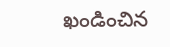ఖండించిన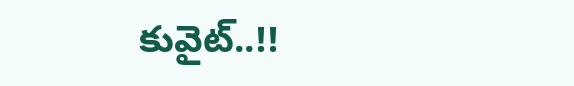కువైట్..!!